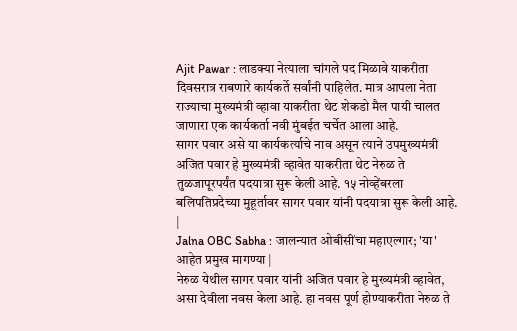Ajit Pawar : लाडक्या नेत्याला चांगले पद मिळावे याकरीता दिवसरात्र राबणारे कार्यकर्ते सर्वांनी पाहिलेत. मात्र आपला नेता राज्याचा मुख्यमंत्री व्हावा याकरीता थेट शेकडो मैल पायी चालत जाणारा एक कार्यकर्ता नवी मुंबईत चर्चेत आला आहे.
सागर पवार असे या कार्यकर्त्याचे नाव असून त्याने उपमुख्यमंत्री अजित पवार हे मुख्यमंत्री व्हावेत याकरीता थेट नेरुळ ते तुळजापूरपर्यंत पदयात्रा सुरू केली आहे. १५ नोव्हेंबरला बलिपतिप्रदेच्या मुहूर्तावर सागर पवार यांनी पदयात्रा सुरू केली आहे.
|
Jalna OBC Sabha : जालन्यात ओबीसींचा महाएल्गार; 'या' आहेत प्रमुख मागण्या |
नेरुळ येथील सागर पवार यांनी अजित पवार हे मुख्यमंत्री व्हावेत, असा देवीला नवस केला आहे. हा नवस पूर्ण होण्याकरीता नेरुळ ते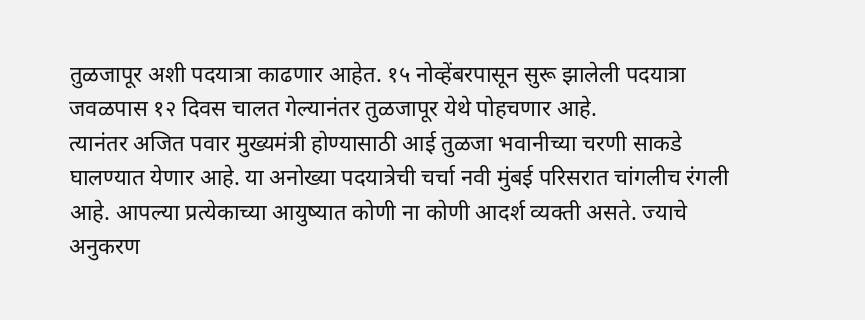तुळजापूर अशी पदयात्रा काढणार आहेत. १५ नोव्हेंबरपासून सुरू झालेली पदयात्रा जवळपास १२ दिवस चालत गेल्यानंतर तुळजापूर येथे पोहचणार आहे.
त्यानंतर अजित पवार मुख्यमंत्री होण्यासाठी आई तुळजा भवानीच्या चरणी साकडे घालण्यात येणार आहे. या अनोख्या पदयात्रेची चर्चा नवी मुंबई परिसरात चांगलीच रंगली आहे. आपल्या प्रत्येकाच्या आयुष्यात कोणी ना कोणी आदर्श व्यक्ती असते. ज्याचे अनुकरण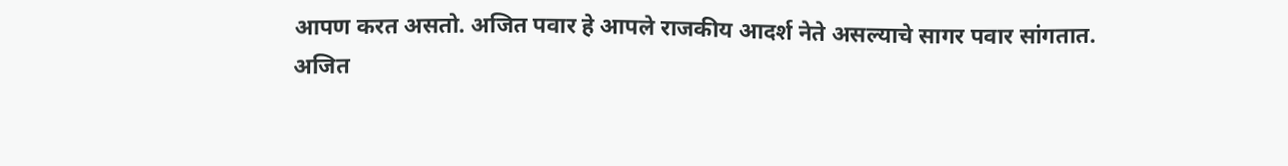आपण करत असतो. अजित पवार हे आपले राजकीय आदर्श नेते असल्याचे सागर पवार सांगतात.
अजित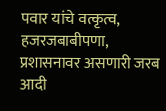पवार यांचे वत्कृत्व, हजरजबाबीपणा, प्रशासनावर असणारी जरब आदी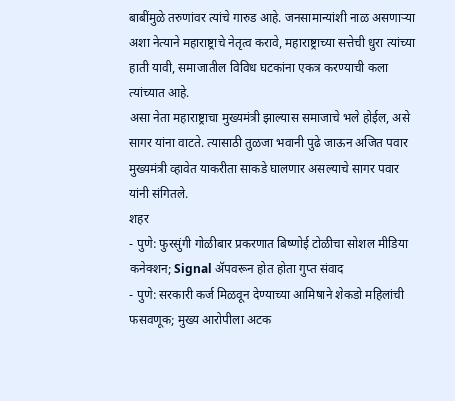बाबींमुळे तरुणांवर त्यांचे गारुड आहे. जनसामान्यांशी नाळ असणाऱ्या अशा नेत्याने महाराष्ट्राचे नेतृत्व करावे, महाराष्ट्राच्या सत्तेची धुरा त्यांच्या हाती यावी, समाजातील विविध घटकांना एकत्र करण्याची कला त्यांच्यात आहे.
असा नेता महाराष्ट्राचा मुख्यमंत्री झाल्यास समाजाचे भले होईल, असे सागर यांना वाटते. त्यासाठी तुळजा भवानी पुढे जाऊन अजित पवार मुख्यमंत्री व्हावेत याकरीता साकडे घालणार असल्याचे सागर पवार यांनी संगितले.
शहर
- पुणे: फुरसुंगी गोळीबार प्रकरणात बिष्णोई टोळीचा सोशल मीडिया कनेक्शन; Signal ॲपवरून होत होता गुप्त संवाद
- पुणे: सरकारी कर्ज मिळवून देण्याच्या आमिषाने शेकडो महिलांची फसवणूक; मुख्य आरोपीला अटक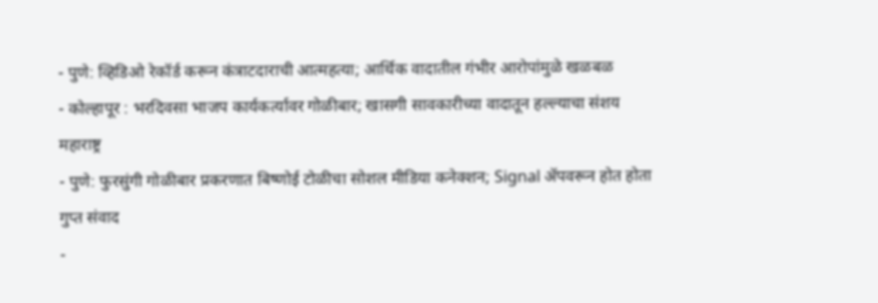- पुणे: व्हिडिओ रेकॉर्ड करून कंत्राटदाराची आत्महत्या; आर्थिक वादातील गंभीर आरोपांमुळे खळबळ
- कोल्हापूर : भरदिवसा भाजप कार्यकर्त्यावर गोळीबार; खासगी सावकारीच्या वादातून हल्ल्याचा संशय
महाराष्ट्र
- पुणे: फुरसुंगी गोळीबार प्रकरणात बिष्णोई टोळीचा सोशल मीडिया कनेक्शन; Signal ॲपवरून होत होता गुप्त संवाद
-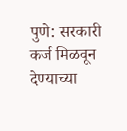पुणे: सरकारी कर्ज मिळवून देण्याच्या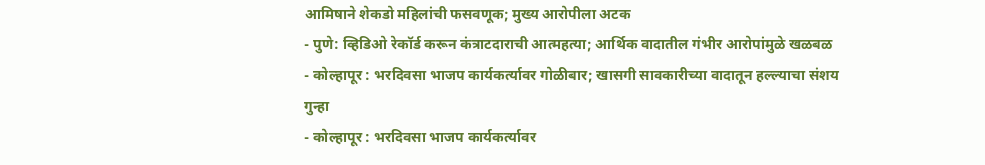आमिषाने शेकडो महिलांची फसवणूक; मुख्य आरोपीला अटक
- पुणे: व्हिडिओ रेकॉर्ड करून कंत्राटदाराची आत्महत्या; आर्थिक वादातील गंभीर आरोपांमुळे खळबळ
- कोल्हापूर : भरदिवसा भाजप कार्यकर्त्यावर गोळीबार; खासगी सावकारीच्या वादातून हल्ल्याचा संशय
गुन्हा
- कोल्हापूर : भरदिवसा भाजप कार्यकर्त्यावर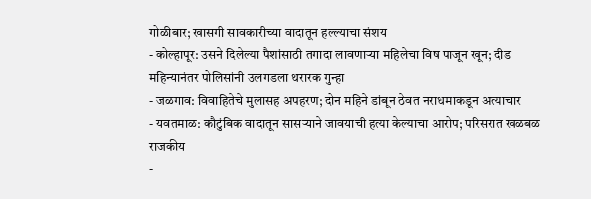गोळीबार; खासगी सावकारीच्या वादातून हल्ल्याचा संशय
- कोल्हापूर: उसने दिलेल्या पैशांसाठी तगादा लावणाऱ्या महिलेचा विष पाजून खून; दीड महिन्यानंतर पोलिसांनी उलगडला थरारक गुन्हा
- जळगाव: विवाहितेचे मुलासह अपहरण; दोन महिने डांबून ठेवत नराधमाकडून अत्याचार
- यवतमाळ: कौटुंबिक वादातून सासऱ्याने जावयाची हत्या केल्याचा आरोप; परिसरात खळबळ
राजकीय
-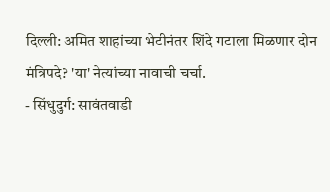दिल्ली: अमित शाहांच्या भेटीनंतर शिंदे गटाला मिळणार दोन मंत्रिपदे? 'या' नेत्यांच्या नावाची चर्चा.
- सिंधुदुर्ग: सावंतवाडी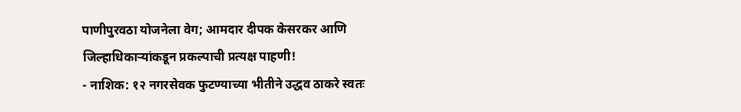पाणीपुरवठा योजनेला वेग; आमदार दीपक केसरकर आणि जिल्हाधिकाऱ्यांकडून प्रकल्पाची प्रत्यक्ष पाहणी!
- नाशिक: १२ नगरसेवक फुटण्याच्या भीतीने उद्धव ठाकरे स्वतः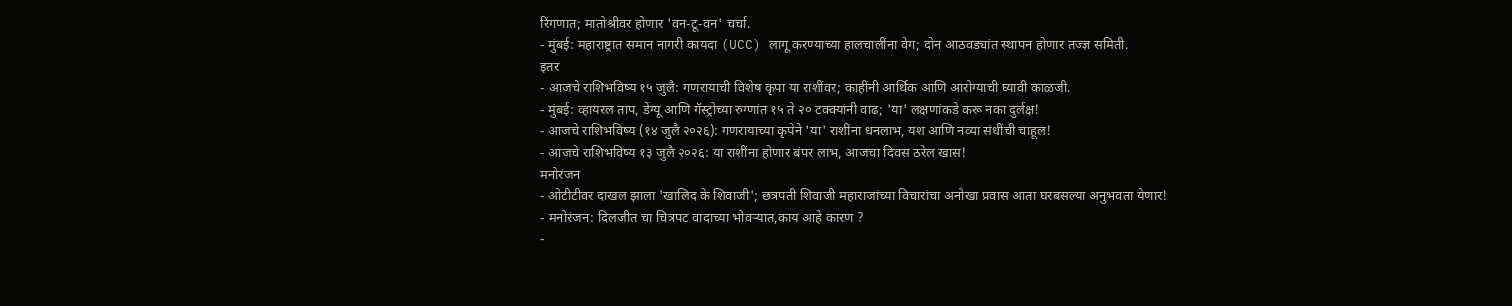रिंगणात; मातोश्रीवर होणार 'वन-टू-वन' चर्चा.
- मुंबई: महाराष्ट्रात समान नागरी कायदा (UCC) लागू करण्याच्या हालचालींना वेग; दोन आठवड्यांत स्थापन होणार तज्ज्ञ समिती.
इतर
- आजचे राशिभविष्य १५ जुलै: गणरायाची विशेष कृपा या राशींवर; काहींनी आर्थिक आणि आरोग्याची घ्यावी काळजी.
- मुंबई: व्हायरल ताप, डेंग्यू आणि गॅस्ट्रोच्या रुग्णांत १५ ते २० टक्क्यांनी वाढ; 'या' लक्षणांकडे करू नका दुर्लक्ष!
- आजचे राशिभविष्य (१४ जुलै २०२६): गणरायाच्या कृपेने 'या' राशींना धनलाभ, यश आणि नव्या संधींची चाहूल!
- आजचे राशिभविष्य १३ जुलै २०२६: या राशींना होणार बंपर लाभ, आजचा दिवस ठरेल खास!
मनोरंजन
- ओटीटीवर दाखल झाला 'खालिद के शिवाजी'; छत्रपती शिवाजी महाराजांच्या विचारांचा अनोखा प्रवास आता घरबसल्या अनुभवता येणार!
- मनोरंजन: दिलजीत चा चित्रपट वादाच्या भोवऱ्यात,काय आहे कारण ?
-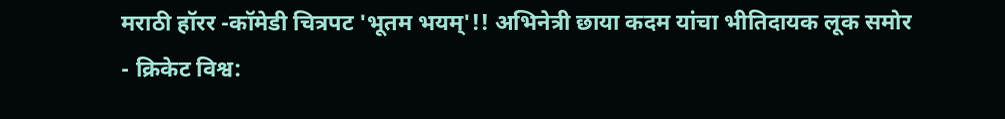मराठी हॉरर -कॉमेडी चित्रपट 'भूतम भयम्'!! अभिनेत्री छाया कदम यांचा भीतिदायक लूक समोर
- क्रिकेट विश्व: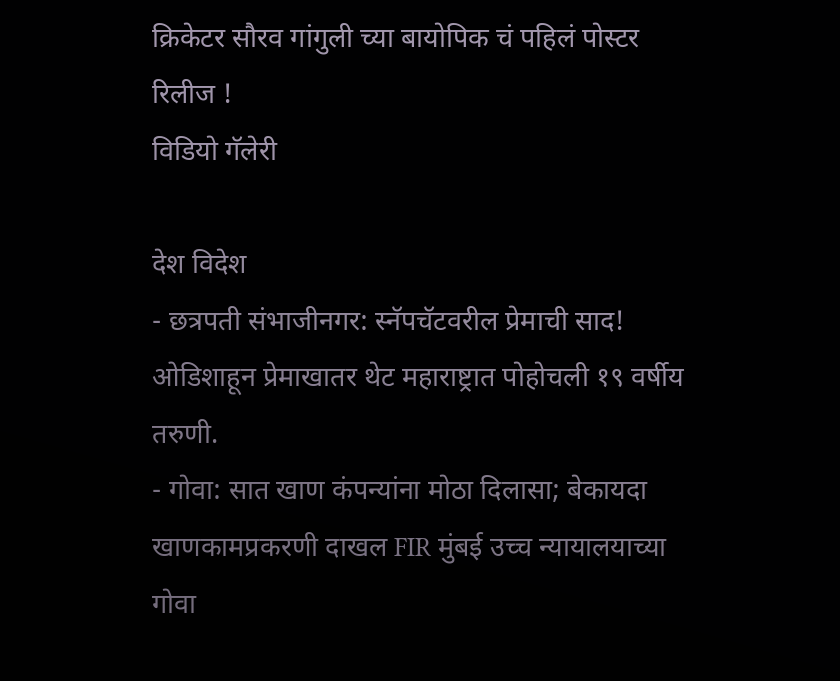क्रिकेटर सौरव गांगुली च्या बायोपिक चं पहिलं पोस्टर रिलीज !
विडियो गॅलेरी

देश विदेश
- छत्रपती संभाजीनगर: स्नॅपचॅटवरील प्रेमाची साद! ओडिशाहून प्रेमाखातर थेट महाराष्ट्रात पोहोचली १९ वर्षीय तरुणी.
- गोवा: सात खाण कंपन्यांना मोठा दिलासा; बेकायदा खाणकामप्रकरणी दाखल FIR मुंबई उच्च न्यायालयाच्या गोवा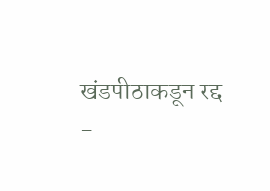खंडपीठाकडून रद्द
-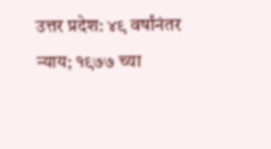उत्तर प्रदेश: ४९ वर्षांनंतर न्याय; १९७७ च्या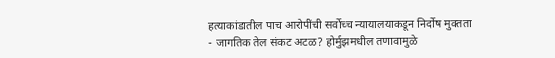हत्याकांडातील पाच आरोपींची सर्वोच्च न्यायालयाकडून निर्दोष मुक्तता
- जागतिक तेल संकट अटळ? होर्मुझमधील तणावामुळे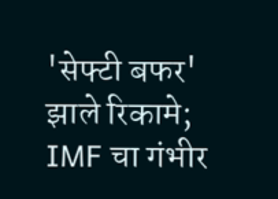'सेफ्टी बफर' झाले रिकामे; IMF चा गंभीर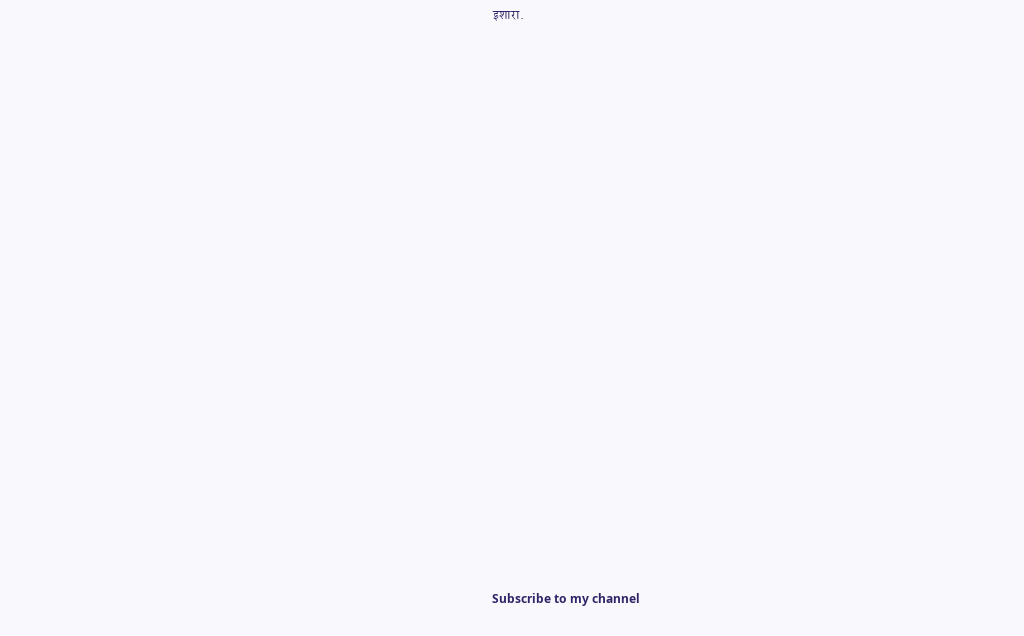इशारा.
























Subscribe to my channel